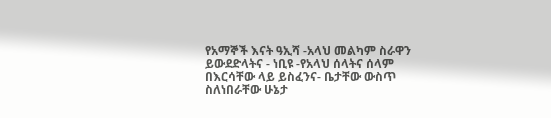የአማኞች እናት ዓኢሻ -አላህ መልካም ስራዋን ይውደድላትና - ነቢዩ -የአላህ ሰላትና ሰላም በእርሳቸው ላይ ይስፈንና- ቤታቸው ውስጥ ስለነበራቸው ሁኔታ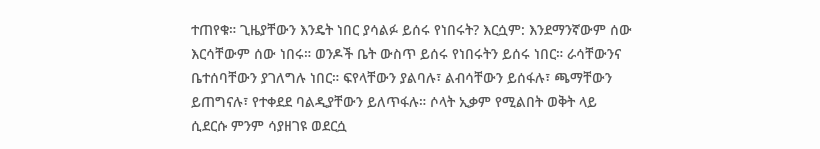ተጠየቁ። ጊዜያቸውን እንዴት ነበር ያሳልፉ ይሰሩ የነበሩት? እርሷም: እንደማንኛውም ሰው እርሳቸውም ሰው ነበሩ። ወንዶች ቤት ውስጥ ይሰሩ የነበሩትን ይሰሩ ነበር። ራሳቸውንና ቤተሰባቸውን ያገለግሉ ነበር። ፍየላቸውን ያልባሉ፣ ልብሳቸውን ይሰፋሉ፣ ጫማቸውን ይጠግናሉ፣ የተቀደደ ባልዲያቸውን ይለጥፋሉ። ሶላት ኢቃም የሚልበት ወቅት ላይ ሲደርሱ ምንም ሳያዘገዩ ወደርሷ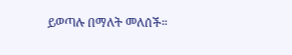ይወጣሉ በማለት መለሰች።